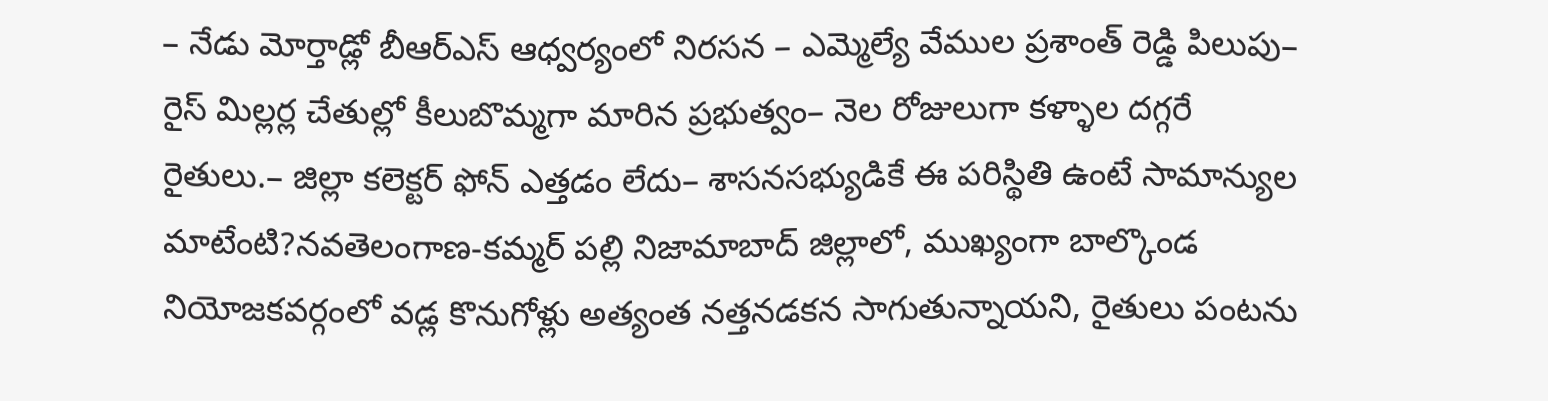– నేడు మోర్తాడ్లో బీఆర్ఎస్ ఆధ్వర్యంలో నిరసన – ఎమ్మెల్యే వేముల ప్రశాంత్ రెడ్డి పిలుపు– రైస్ మిల్లర్ల చేతుల్లో కీలుబొమ్మగా మారిన ప్రభుత్వం– నెల రోజులుగా కళ్ళాల దగ్గరే రైతులు.– జిల్లా కలెక్టర్ ఫోన్ ఎత్తడం లేదు– శాసనసభ్యుడికే ఈ పరిస్థితి ఉంటే సామాన్యుల మాటేంటి?నవతెలంగాణ-కమ్మర్ పల్లి నిజామాబాద్ జిల్లాలో, ముఖ్యంగా బాల్కొండ నియోజకవర్గంలో వడ్ల కొనుగోళ్లు అత్యంత నత్తనడకన సాగుతున్నాయని, రైతులు పంటను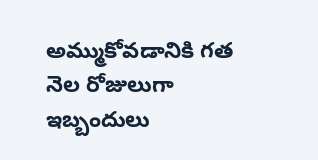అమ్ముకోవడానికి గత నెల రోజులుగా ఇబ్బందులు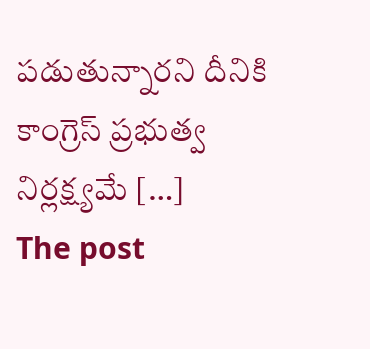పడుతున్నారని దీనికి కాంగ్రెస్ ప్రభుత్వ నిర్లక్ష్యమే […]
The post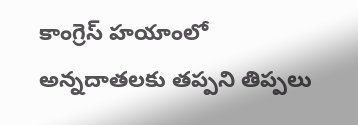కాంగ్రెస్ హయాంలో అన్నదాతలకు తప్పని తిప్పలు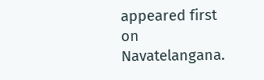appeared first on Navatelangana.